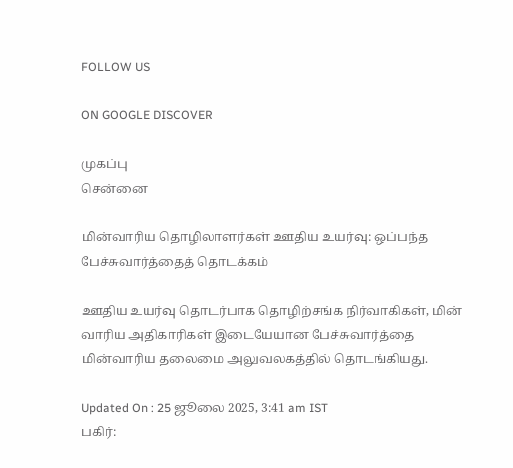FOLLOW US

ON GOOGLE DISCOVER

முகப்பு
சென்னை

மின்வாரிய தொழிலாளர்கள் ஊதிய உயர்வு: ஒப்பந்த பேச்சுவார்த்தைத் தொடக்கம்

ஊதிய உயர்வு தொடர்பாக தொழிற்சங்க நிர்வாகிகள், மின் வாரிய அதிகாரிகள் இடையேயான பேச்சுவார்த்தை மின்வாரிய தலைமை அலுவலகத்தில் தொடங்கியது.

Updated On : 25 ஜூலை 2025, 3:41 am IST
பகிர்: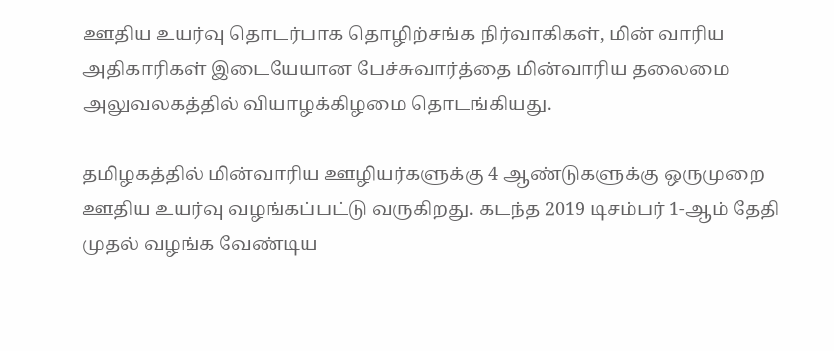ஊதிய உயர்வு தொடர்பாக தொழிற்சங்க நிர்வாகிகள், மின் வாரிய அதிகாரிகள் இடையேயான பேச்சுவார்த்தை மின்வாரிய தலைமை அலுவலகத்தில் வியாழக்கிழமை தொடங்கியது.

தமிழகத்தில் மின்வாரிய ஊழியர்களுக்கு 4 ஆண்டுகளுக்கு ஒருமுறை ஊதிய உயர்வு வழங்கப்பட்டு வருகிறது. கடந்த 2019 டிசம்பர் 1-ஆம் தேதி முதல் வழங்க வேண்டிய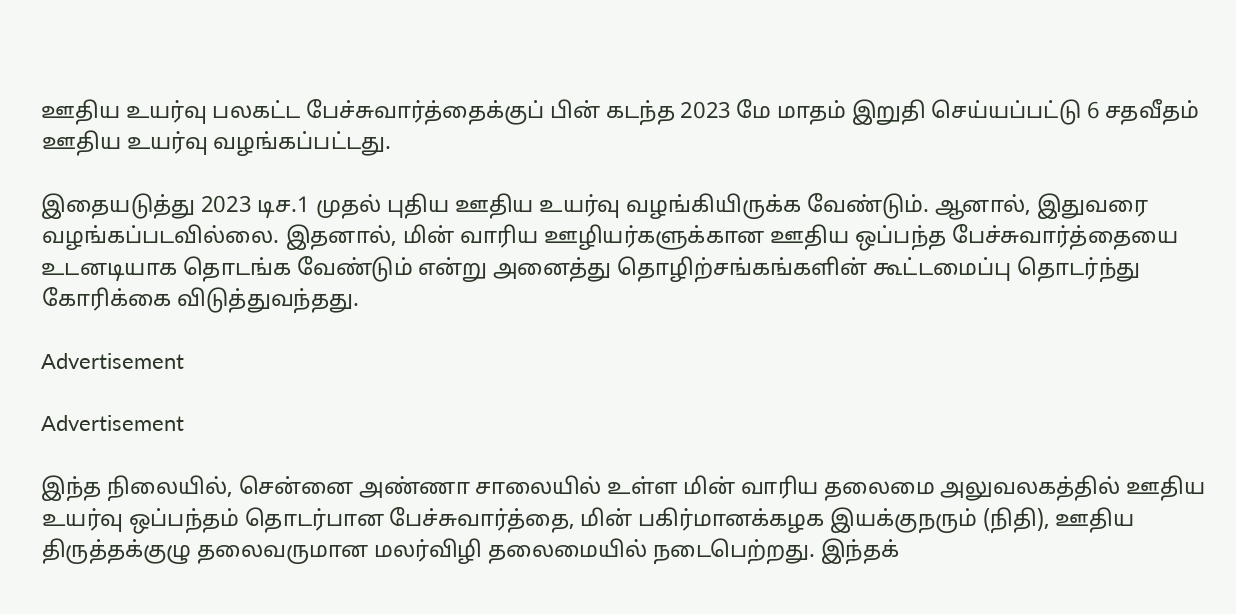ஊதிய உயர்வு பலகட்ட பேச்சுவார்த்தைக்குப் பின் கடந்த 2023 மே மாதம் இறுதி செய்யப்பட்டு 6 சதவீதம் ஊதிய உயர்வு வழங்கப்பட்டது.

இதையடுத்து 2023 டிச.1 முதல் புதிய ஊதிய உயர்வு வழங்கியிருக்க வேண்டும். ஆனால், இதுவரை வழங்கப்படவில்லை. இதனால், மின் வாரிய ஊழியர்களுக்கான ஊதிய ஒப்பந்த பேச்சுவார்த்தையை உடனடியாக தொடங்க வேண்டும் என்று அனைத்து தொழிற்சங்கங்களின் கூட்டமைப்பு தொடர்ந்து கோரிக்கை விடுத்துவந்தது.

Advertisement

Advertisement

இந்த நிலையில், சென்னை அண்ணா சாலையில் உள்ள மின் வாரிய தலைமை அலுவலகத்தில் ஊதிய உயர்வு ஒப்பந்தம் தொடர்பான பேச்சுவார்த்தை, மின் பகிர்மானக்கழக இயக்குநரும் (நிதி), ஊதிய திருத்தக்குழு தலைவருமான மலர்விழி தலைமையில் நடைபெற்றது. இந்தக்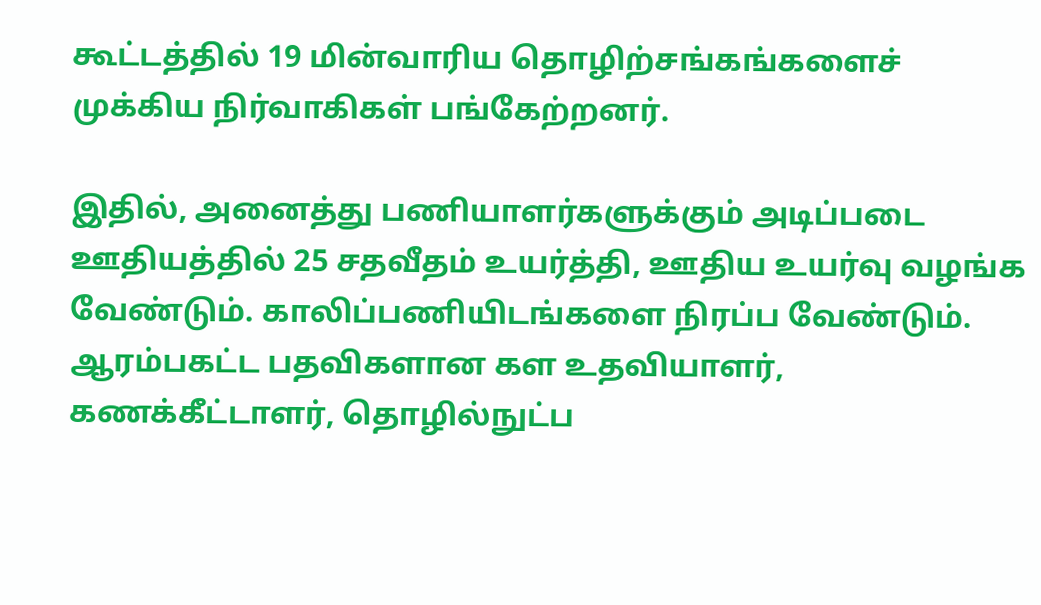கூட்டத்தில் 19 மின்வாரிய தொழிற்சங்கங்களைச் முக்கிய நிர்வாகிகள் பங்கேற்றனர்.

இதில், அனைத்து பணியாளர்களுக்கும் அடிப்படை ஊதியத்தில் 25 சதவீதம் உயர்த்தி, ஊதிய உயர்வு வழங்க வேண்டும். காலிப்பணியிடங்களை நிரப்ப வேண்டும். ஆரம்பகட்ட பதவிகளான கள உதவியாளர், கணக்கீட்டாளர், தொழில்நுட்ப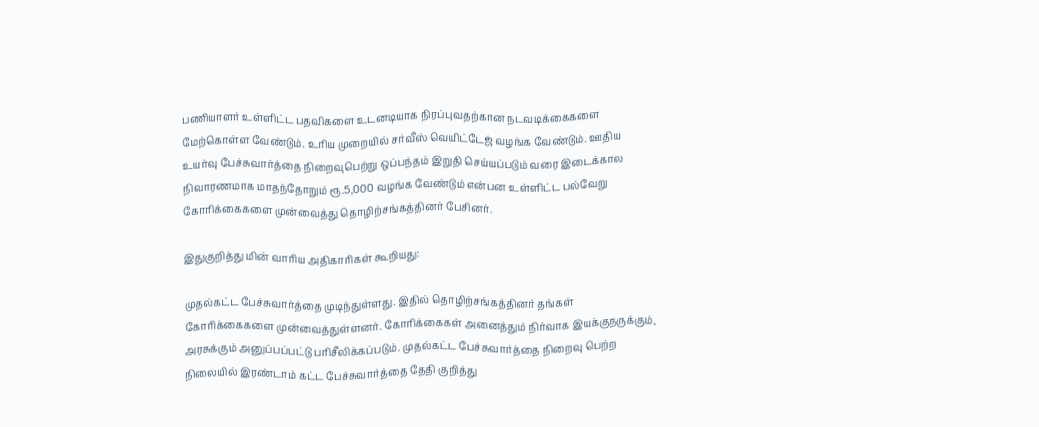பணியாளர் உள்ளிட்ட பதவிகளை உடனடியாக நிரப்புவதற்கான நடவடிக்கைகளை மேற்கொள்ள வேண்டும். உரிய முறையில் சர்வீஸ் வெயிட்டேஜ் வழங்க வேண்டும். ஊதிய உயர்வு பேச்சுவார்த்தை நிறைவுபெற்று ஒப்பந்தம் இறுதி செய்யப்படும் வரை இடைக்கால நிவாரணமாக மாதந்தோறும் ரூ.5,000 வழங்க வேண்டும் என்பன உள்ளிட்ட பல்வேறு கோரிக்கைகளை முன்வைத்து தொழிற்சங்கத்தினர் பேசினர்.

இதுகுறித்து மின் வாரிய அதிகாரிகள் கூறியது:

முதல்கட்ட பேச்சுவார்த்தை முடிந்துள்ளது. இதில் தொழிற்சங்கத்தினர் தங்கள் கோரிக்கைகளை முன்வைத்துள்ளனர். கோரிக்கைகள் அனைத்தும் நிர்வாக இயக்குநருக்கும், அரசுக்கும் அனுப்பப்பட்டு பரிசீலிக்கப்படும். முதல்கட்ட பேச்சுவார்த்தை நிறைவு பெற்ற நிலையில் இரண்டாம் கட்ட பேச்சுவார்த்தை தேதி குறித்து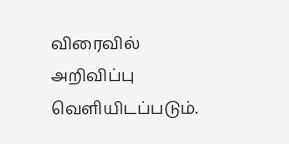விரைவில் அறிவிப்பு வெளியிடப்படும்.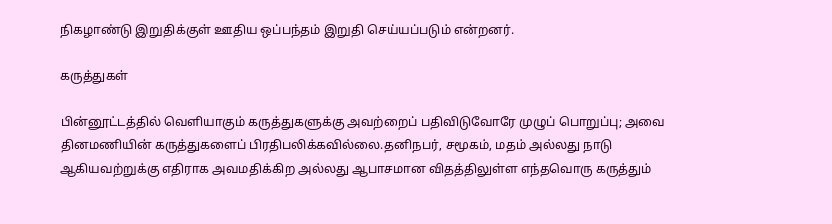நிகழாண்டு இறுதிக்குள் ஊதிய ஒப்பந்தம் இறுதி செய்யப்படும் என்றனர்.

கருத்துகள்

பின்னூட்டத்தில் வெளியாகும் கருத்துகளுக்கு அவற்றைப் பதிவிடுவோரே முழுப் பொறுப்பு; அவை தினமணியின் கருத்துகளைப் பிரதிபலிக்கவில்லை.தனிநபர், சமூகம், மதம் அல்லது நாடு ஆகியவற்றுக்கு எதிராக அவமதிக்கிற அல்லது ஆபாசமான விதத்திலுள்ள எந்தவொரு கருத்தும்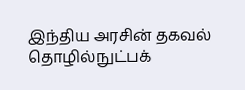இந்திய அரசின் தகவல் தொழில்நுட்பக்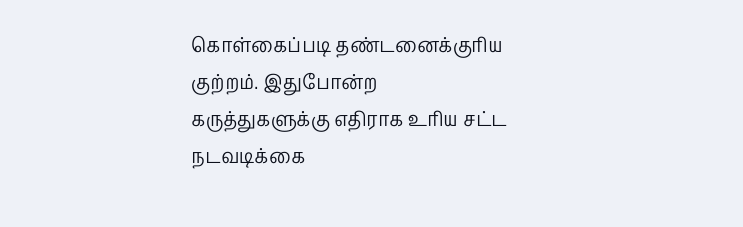கொள்கைப்படி தண்டனைக்குரிய குற்றம். இதுபோன்ற கருத்துகளுக்கு எதிராக உரிய சட்ட நடவடிக்கை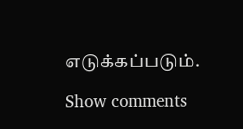எடுக்கப்படும்.

Show comments